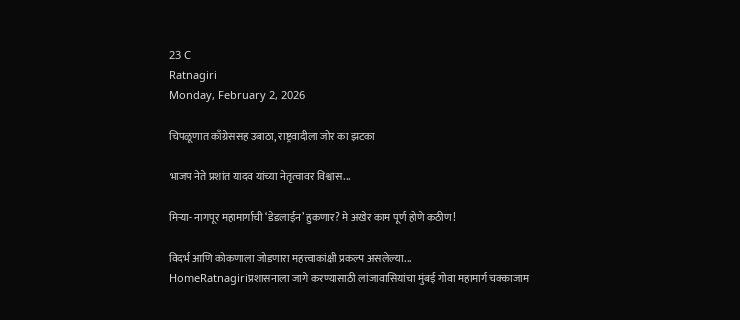23 C
Ratnagiri
Monday, February 2, 2026

चिपळूणात काँग्रेससह उबाठा, राष्ट्रवादीला जोर का झटका

भाजप नेते प्रशांत यादव यांच्या नेतृत्वावर विश्वास...

मिऱ्या- नागपूर महामार्गाची ‘डेडलाईन’ हुकणार? मे अखेर काम पूर्ण होणे कठीण!

विदर्भ आणि कोकणाला जोडणारा महत्त्वाकांक्षी प्रकल्प असलेल्या...
HomeRatnagiriप्रशासनाला जागे करण्यासाठी लांजावासियांचा मुंबई गोवा महामार्ग चक्काजाम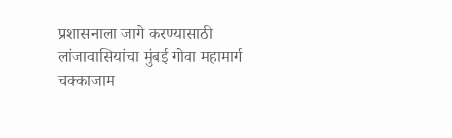प्रशासनाला जागे करण्यासाठी लांजावासियांचा मुंबई गोवा महामार्ग चक्काजाम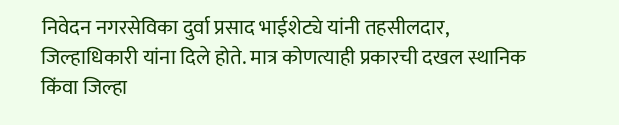निवेदन नगरसेविका दुर्वा प्रसाद भाईशेट्ये यांनी तहसीलदार, जिल्हाधिकारी यांना दिले होते. मात्र कोणत्याही प्रकारची दखल स्थानिक किंवा जिल्हा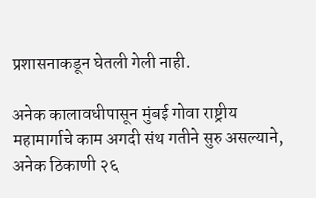प्रशासनाकडून घेतली गेली नाही.

अनेक कालावधीपासून मुंबई गोवा राष्ट्रीय महामार्गाचे काम अगदी संथ गतीने सुरु असल्याने, अनेक ठिकाणी २६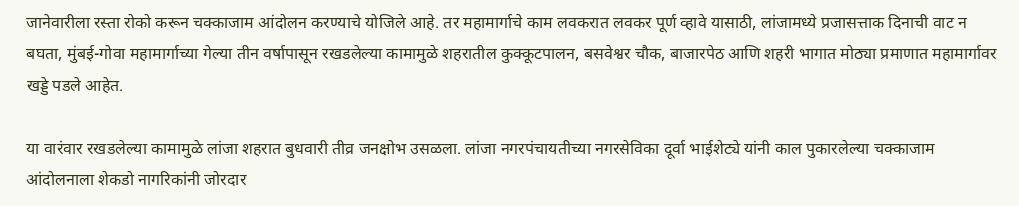जानेवारीला रस्ता रोको करून चक्काजाम आंदोलन करण्याचे योजिले आहे. तर महामार्गाचे काम लवकरात लवकर पूर्ण व्हावे यासाठी, लांजामध्ये प्रजासत्ताक दिनाची वाट न बघता, मुंबई-गोवा महामार्गाच्या गेल्या तीन वर्षापासून रखडलेल्या कामामुळे शहरातील कुक्कूटपालन, बसवेश्वर चौक, बाजारपेठ आणि शहरी भागात मोठ्या प्रमाणात महामार्गावर खड्डे पडले आहेत.

या वारंवार रखडलेल्या कामामुळे लांजा शहरात बुधवारी तीव्र जनक्षोभ उसळला. लांजा नगरपंचायतीच्या नगरसेविका दूर्वा भाईशेट्ये यांनी काल पुकारलेल्या चक्काजाम आंदोलनाला शेकडो नागरिकांनी जोरदार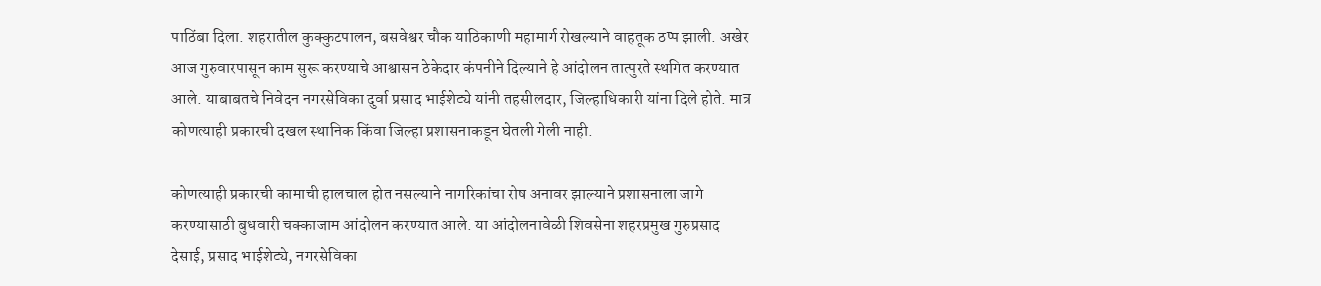पाठिंबा दिला. शहरातील कुक्कुटपालन, बसवेश्वर चौक याठिकाणी महामार्ग रोखल्याने वाहतूक ठप्प झाली. अखेर आज गुरुवारपासून काम सुरू करण्याचे आश्वासन ठेकेदार कंपनीने दिल्याने हे आंदोलन तात्पुरते स्थगित करण्यात आले. याबाबतचे निवेदन नगरसेविका दुर्वा प्रसाद भाईशेट्ये यांनी तहसीलदार, जिल्हाधिकारी यांना दिले होते. मात्र कोणत्याही प्रकारची दखल स्थानिक किंवा जिल्हा प्रशासनाकडून घेतली गेली नाही.

कोणत्याही प्रकारची कामाची हालचाल होत नसल्याने नागरिकांचा रोष अनावर झाल्याने प्रशासनाला जागे करण्यासाठी बुधवारी चक्काजाम आंदोलन करण्यात आले. या आंदोलनावेळी शिवसेना शहरप्रमुख गुरुप्रसाद देसाई, प्रसाद भाईशेट्ये, नगरसेविका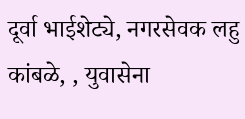दूर्वा भाईशेट्ये, नगरसेवक लहु कांबळे, , युवासेना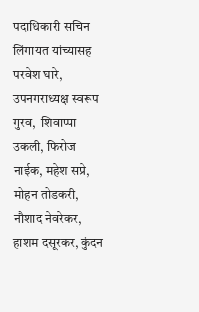पदाधिकारी सचिन लिंगायत यांच्यासह परवेश घारे, उपनगराध्यक्ष स्वरूप गुरव,  शिवाप्पा उकली, फिरोज नाईक, महेश सप्रे, मोहन तोडकरी, नौशाद नेवरेकर, हाशम दसूरकर, कुंदन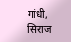गांधी, सिराज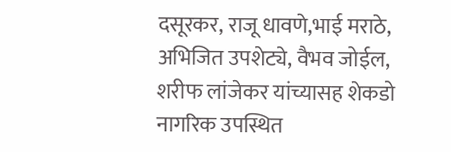दसूरकर, राजू धावणे,भाई मराठे, अभिजित उपशेट्ये, वैभव जोईल, शरीफ लांजेकर यांच्यासह शेकडो नागरिक उपस्थित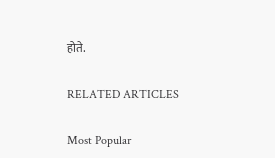होते.

RELATED ARTICLES

Most Popular